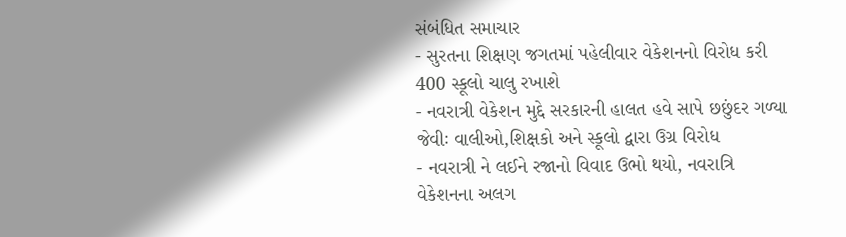સંબંધિત સમાચાર
- સુરતના શિક્ષણ જગતમાં પહેલીવાર વેકેશનનો વિરોધ કરી 400 સ્કૂલો ચાલુ રખાશે
- નવરાત્રી વેકેશન મુદ્દે સરકારની હાલત હવે સાપે છછુંદર ગળ્યા જેવીઃ વાલીઓ,શિક્ષકો અને સ્કૂલો દ્વારા ઉગ્ર વિરોધ
- નવરાત્રી ને લઈને રજાનો વિવાદ ઉભો થયો, નવરાત્રિ વેકેશનના અલગ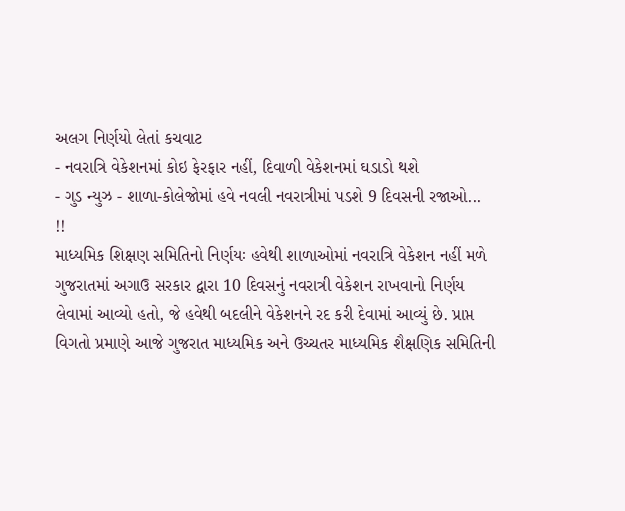અલગ નિર્ણયો લેતાં કચવાટ
- નવરાત્રિ વેકેશનમાં કોઇ ફેરફાર નહીં, દિવાળી વેકેશનમાં ઘડાડો થશે
- ગુડ ન્યુઝ - શાળા-કોલેજોમાં હવે નવલી નવરાત્રીમાં પડશે 9 દિવસની રજાઓ... !!
માધ્યમિક શિક્ષણ સમિતિનો નિર્ણયઃ હવેથી શાળાઓમાં નવરાત્રિ વેકેશન નહીં મળે
ગુજરાતમાં અગાઉ સરકાર દ્વારા 10 દિવસનું નવરાત્રી વેકેશન રાખવાનો નિર્ણય લેવામાં આવ્યો હતો, જે હવેથી બદલીને વેકેશનને રદ કરી દેવામાં આવ્યું છે. પ્રાપ્ત વિગતો પ્રમાણે આજે ગુજરાત માધ્યમિક અને ઉચ્ચતર માધ્યમિક શૈક્ષણિક સમિતિની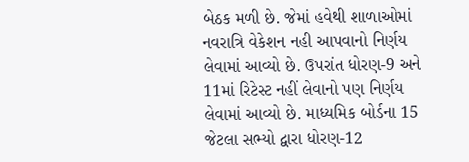બેઠક મળી છે. જેમાં હવેથી શાળાઓમાં નવરાત્રિ વેકેશન નહી આપવાનો નિર્ણય લેવામાં આવ્યો છે. ઉપરાંત ધોરણ-9 અને 11માં રિટેસ્ટ નહીં લેવાનો પણ નિર્ણય લેવામાં આવ્યો છે. માધ્યમિક બોર્ડના 15 જેટલા સભ્યો દ્વારા ધોરણ-12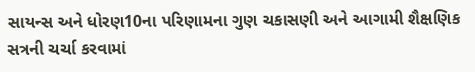સાયન્સ અને ધોરણ10ના પરિણામના ગુણ ચકાસણી અને આગામી શૈક્ષણિક સત્રની ચર્ચા કરવામાં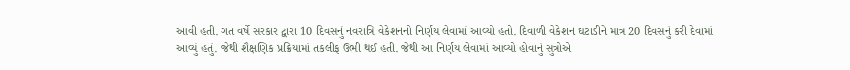આવી હતી. ગત વર્ષે સરકાર દ્વારા 10 દિવસનું નવરાત્રિ વેકેશનનો નિર્ણય લેવામાં આવ્યો હતો. દિવાળી વેકેશન ઘટાડીને માત્ર 20 દિવસનું કરી દેવામાં આવ્યું હતું. જેથી શૈક્ષણિક પ્રક્રિયામાં તકલીફ ઉભી થઈ હતી. જેથી આ નિર્ણય લેવામાં આવ્યો હોવાનું સુત્રોએ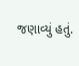જણાવ્યું હતું.